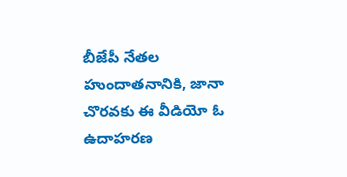బీజేపీ నేతల హుందాతనానికి, జానా చొరవకు ఈ వీడియో ఓ ఉదాహరణ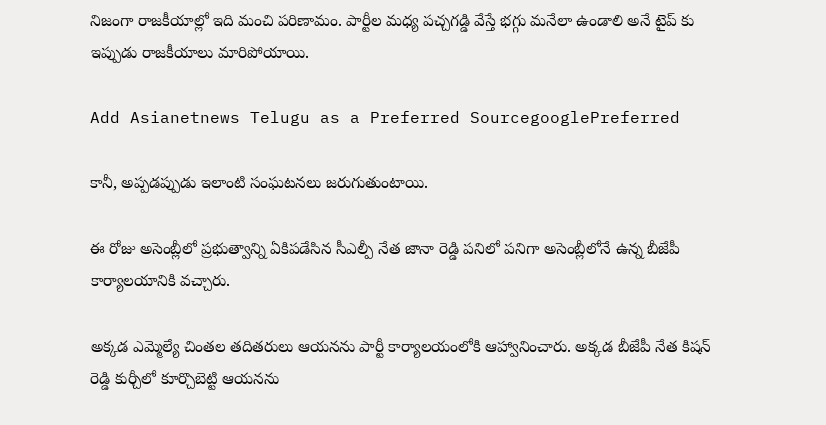నిజంగా రాజకీయాల్లో ఇది మంచి పరిణామం. పార్టీల మధ్య పచ్చగడ్డి వేస్తే భగ్గు మనేలా ఉండాలి అనే టైప్ కు ఇప్పుడు రాజకీయాలు మారిపోయాయి.

Add Asianetnews Telugu as a Preferred SourcegooglePreferred

కానీ, అప్పడప్పుడు ఇలాంటి సంఘటనలు జరుగుతుంటాయి.

ఈ రోజు అసెంబ్లీలో ప్రభుత్వాన్ని ఏకిపడేసిన సీఎల్పీ నేత జానా రెడ్డి పనిలో పనిగా అసెంబ్లీలోనే ఉన్న బీజేపీ కార్యాలయానికి వచ్చారు.

అక్కడ ఎమ్మెల్యే చింతల తదితరులు ఆయనను పార్టీ కార్యాలయంలోకి ఆహ్వానించారు. అక్కడ బీజేపీ నేత కిషన్ రెడ్డి కుర్చీలో కూర్చొబెట్టి ఆయనను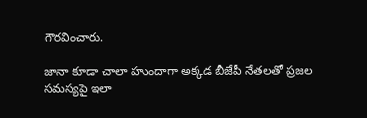గౌరవించారు.

జానా కూడా చాలా హుందాగా అక్కడ బీజేపీ నేతలతో ప్రజల సమస్యపై ఇలా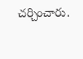చర్చించారు.